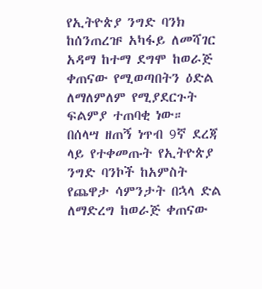የኢትዮጵያ ንግድ ባንክ ከሰንጠረዡ አካፋይ ለመሻገር አዳማ ከተማ ደግሞ ከወራጅ ቀጠናው የሚወጣበትን ዕድል ለማለምለም የሚያደርጉት ፍልምያ ተጠባቂ ነው።
በሰላሣ ዘጠኝ ነጥብ 9ኛ ደረጃ ላይ የተቀመጡት የኢትዮጵያ ንግድ ባንኮች ከአምስት የጨዋታ ሳምንታት በኋላ ድል ለማድረግ ከወራጅ ቀጠናው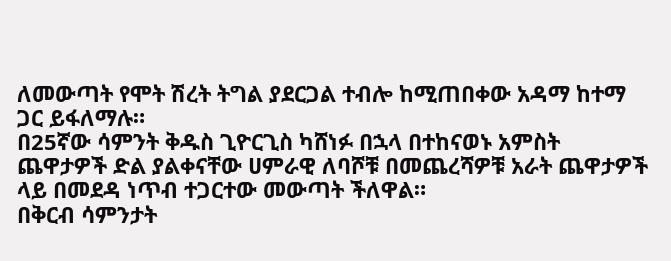ለመውጣት የሞት ሽረት ትግል ያደርጋል ተብሎ ከሚጠበቀው አዳማ ከተማ ጋር ይፋለማሉ።
በ25ኛው ሳምንት ቅዱስ ጊዮርጊስ ካሸነፉ በኋላ በተከናወኑ አምስት ጨዋታዎች ድል ያልቀናቸው ሀምራዊ ለባሾቹ በመጨረሻዎቹ አራት ጨዋታዎች ላይ በመደዳ ነጥብ ተጋርተው መውጣት ችለዋል።
በቅርብ ሳምንታት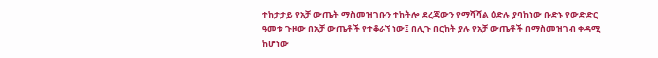ተከታታይ የአቻ ውጤት ማስመዝገቡን ተከትሎ ደረጃውን የማሻሻል ዕድሉ ያባከነው ቡድኑ የውድድር ዓመቱ ጉዞው በአቻ ውጤቶች የተቆራኘ ነው፤ በሊጉ በርከት ያሉ የአቻ ውጤቶች በማስመዝገብ ቀዳሚ ከሆነው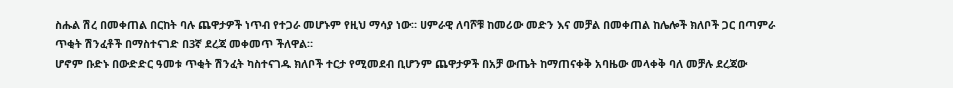ስሑል ሽረ በመቀጠል በርከት ባሉ ጨዋታዎች ነጥብ የተጋራ መሆኑም የዚህ ማሳያ ነው። ሀምራዊ ለባሾቹ ከመሪው መድን እና መቻል በመቀጠል ከሌሎች ክለቦች ጋር በጣምራ ጥቂት ሽንፈቶች በማስተናገድ በ3ኛ ደረጃ መቀመጥ ችለዋል።
ሆኖም ቡድኑ በውድድር ዓመቱ ጥቂት ሽንፈት ካስተናገዱ ክለቦች ተርታ የሚመደብ ቢሆንም ጨዋታዎች በአቻ ውጤት ከማጠናቀቅ አባዜው መላቀቅ ባለ መቻሉ ደረጃው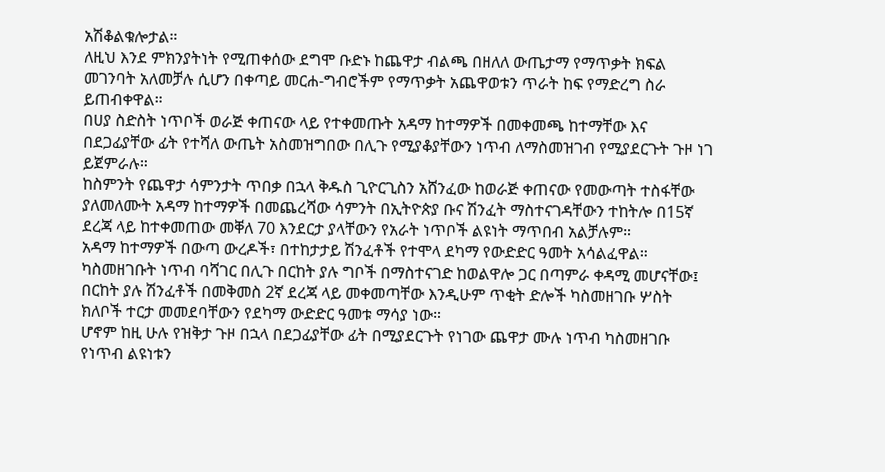አሽቆልቁሎታል።
ለዚህ እንደ ምክንያትነት የሚጠቀሰው ደግሞ ቡድኑ ከጨዋታ ብልጫ በዘለለ ውጤታማ የማጥቃት ክፍል መገንባት አለመቻሉ ሲሆን በቀጣይ መርሐ-ግብሮችም የማጥቃት አጨዋወቱን ጥራት ከፍ የማድረግ ስራ ይጠብቀዋል።
በሀያ ስድስት ነጥቦች ወራጅ ቀጠናው ላይ የተቀመጡት አዳማ ከተማዎች በመቀመጫ ከተማቸው እና በደጋፊያቸው ፊት የተሻለ ውጤት አስመዝግበው በሊጉ የሚያቆያቸውን ነጥብ ለማስመዝገብ የሚያደርጉት ጉዞ ነገ ይጀምራሉ።
ከስምንት የጨዋታ ሳምንታት ጥበቃ በኋላ ቅዱስ ጊዮርጊስን አሸንፈው ከወራጅ ቀጠናው የመውጣት ተስፋቸው ያለመለሙት አዳማ ከተማዎች በመጨረሻው ሳምንት በኢትዮጵያ ቡና ሽንፈት ማስተናገዳቸውን ተከትሎ በ15ኛ ደረጃ ላይ ከተቀመጠው መቐለ 70 እንደርታ ያላቸውን የአራት ነጥቦች ልዩነት ማጥበብ አልቻሉም።
አዳማ ከተማዎች በውጣ ውረዶች፣ በተከታታይ ሽንፈቶች የተሞላ ደካማ የውድድር ዓመት አሳልፈዋል። ካስመዘገቡት ነጥብ ባሻገር በሊጉ በርከት ያሉ ግቦች በማስተናገድ ከወልዋሎ ጋር በጣምራ ቀዳሚ መሆናቸው፤ በርከት ያሉ ሽንፈቶች በመቅመስ 2ኛ ደረጃ ላይ መቀመጣቸው እንዲሁም ጥቂት ድሎች ካስመዘገቡ ሦስት ክለቦች ተርታ መመደባቸውን የደካማ ውድድር ዓመቱ ማሳያ ነው።
ሆኖም ከዚ ሁሉ የዝቅታ ጉዞ በኋላ በደጋፊያቸው ፊት በሚያደርጉት የነገው ጨዋታ ሙሉ ነጥብ ካስመዘገቡ የነጥብ ልዩነቱን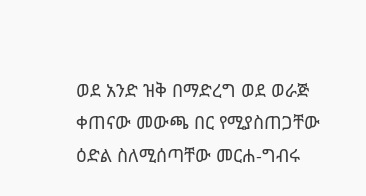ወደ አንድ ዝቅ በማድረግ ወደ ወራጅ ቀጠናው መውጫ በር የሚያስጠጋቸው ዕድል ስለሚሰጣቸው መርሐ-ግብሩ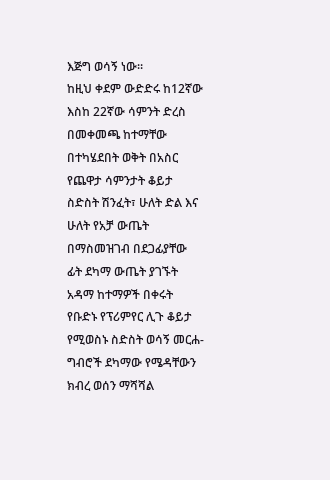እጅግ ወሳኝ ነው።
ከዚህ ቀደም ውድድሩ ከ12ኛው እስከ 22ኛው ሳምንት ድረስ በመቀመጫ ከተማቸው በተካሄደበት ወቅት በአስር የጨዋታ ሳምንታት ቆይታ ስድስት ሽንፈት፣ ሁለት ድል እና ሁለት የአቻ ውጤት በማስመዝገብ በደጋፊያቸው ፊት ደካማ ውጤት ያገኙት አዳማ ከተማዎች በቀሩት የቡድኑ የፕሪምየር ሊጉ ቆይታ የሚወስኑ ስድስት ወሳኝ መርሐ-ግብሮች ደካማው የሜዳቸውን ክብረ ወሰን ማሻሻል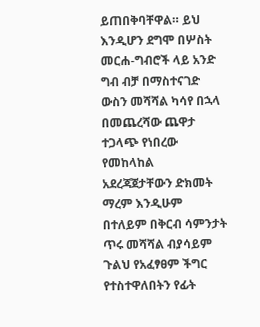ይጠበቅባቸዋል። ይህ እንዲሆን ደግሞ በሦስት መርሐ-ግብሮች ላይ አንድ ግብ ብቻ በማስተናገድ ውስን መሻሻል ካሳየ በኋላ በመጨረሻው ጨዋታ ተጋላጭ የነበረው የመከላከል አደረጃጀታቸውን ድክመት ማረም እንዲሁም በተለይም በቅርብ ሳምንታት ጥሩ መሻሻል ብያሳይም ጉልህ የአፈፃፀም ችግር የተስተዋለበትን የፊት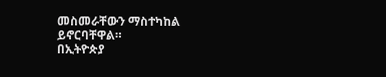መስመራቸውን ማስተካከል ይኖርባቸዋል።
በኢትዮጵያ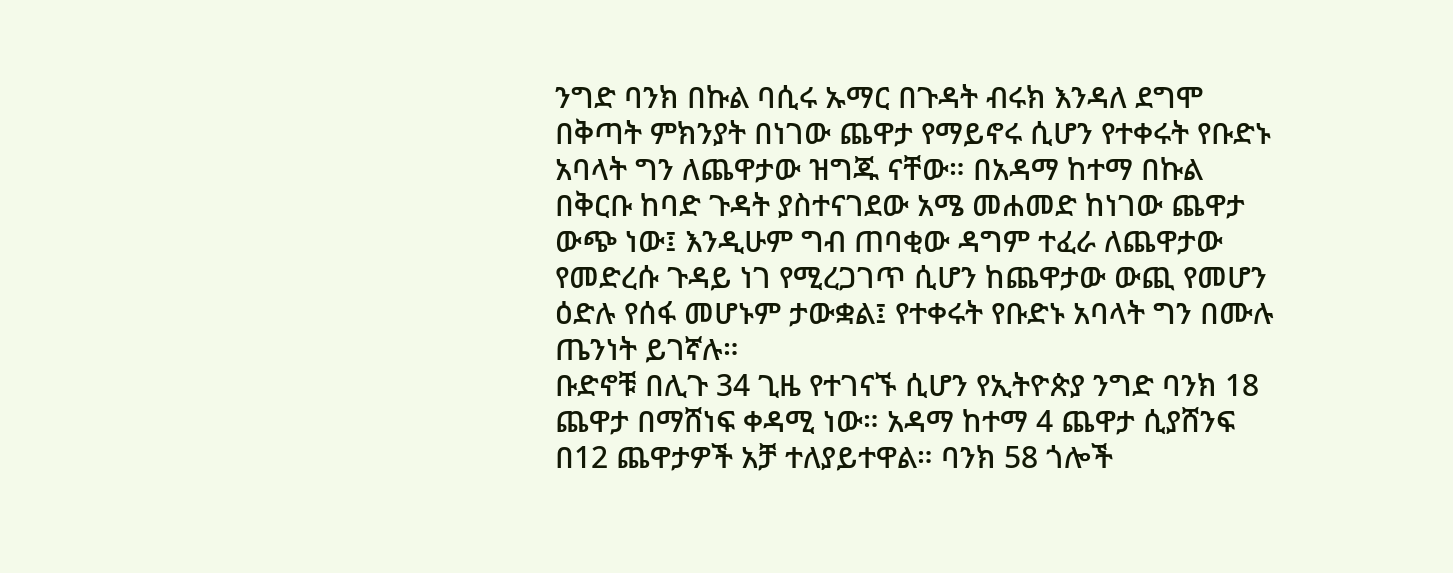ንግድ ባንክ በኩል ባሲሩ ኡማር በጉዳት ብሩክ እንዳለ ደግሞ በቅጣት ምክንያት በነገው ጨዋታ የማይኖሩ ሲሆን የተቀሩት የቡድኑ አባላት ግን ለጨዋታው ዝግጁ ናቸው። በአዳማ ከተማ በኩል በቅርቡ ከባድ ጉዳት ያስተናገደው አሜ መሐመድ ከነገው ጨዋታ ውጭ ነው፤ እንዲሁም ግብ ጠባቂው ዳግም ተፈራ ለጨዋታው የመድረሱ ጉዳይ ነገ የሚረጋገጥ ሲሆን ከጨዋታው ውጪ የመሆን ዕድሉ የሰፋ መሆኑም ታውቋል፤ የተቀሩት የቡድኑ አባላት ግን በሙሉ ጤንነት ይገኛሉ።
ቡድኖቹ በሊጉ 34 ጊዜ የተገናኙ ሲሆን የኢትዮጵያ ንግድ ባንክ 18 ጨዋታ በማሸነፍ ቀዳሚ ነው። አዳማ ከተማ 4 ጨዋታ ሲያሸንፍ በ12 ጨዋታዎች አቻ ተለያይተዋል። ባንክ 58 ጎሎች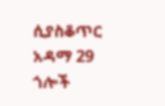ሲያስቆጥር አዳማ 29 ጎሎች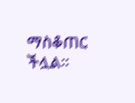ማስቆጠር ችሏል።